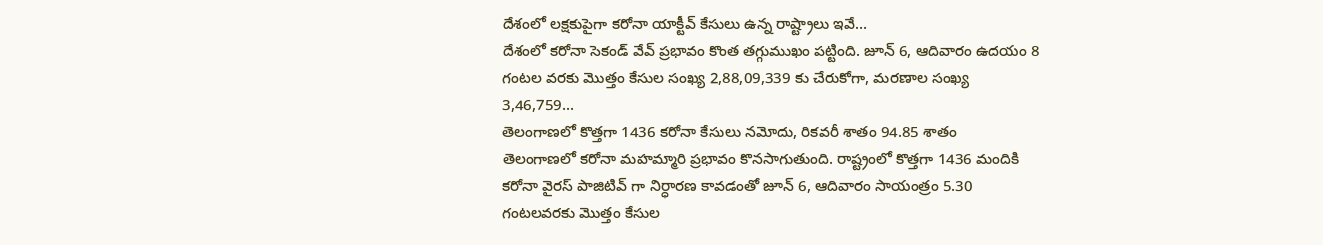దేశంలో లక్షకుపైగా కరోనా యాక్టీవ్ కేసులు ఉన్న రాష్ట్రాలు ఇవే…
దేశంలో కరోనా సెకండ్ వేవ్ ప్రభావం కొంత తగ్గుముఖం పట్టింది. జూన్ 6, ఆదివారం ఉదయం 8 గంటల వరకు మొత్తం కేసుల సంఖ్య 2,88,09,339 కు చేరుకోగా, మరణాల సంఖ్య 3,46,759...
తెలంగాణలో కొత్తగా 1436 కరోనా కేసులు నమోదు, రికవరీ శాతం 94.85 శాతం
తెలంగాణలో కరోనా మహమ్మారి ప్రభావం కొనసాగుతుంది. రాష్ట్రంలో కొత్తగా 1436 మందికి కరోనా వైరస్ పాజిటివ్ గా నిర్ధారణ కావడంతో జూన్ 6, ఆదివారం సాయంత్రం 5.30 గంటలవరకు మొత్తం కేసుల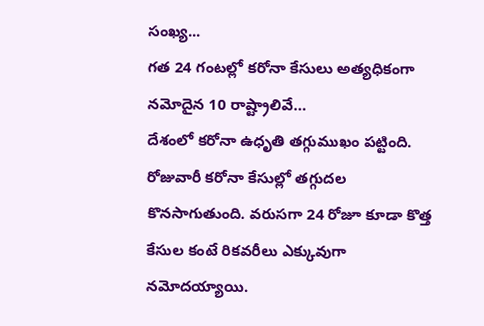సంఖ్య...
గత 24 గంటల్లో కరోనా కేసులు అత్యధికంగా నమోదైన 10 రాష్ట్రాలివే…
దేశంలో కరోనా ఉధృతి తగ్గుముఖం పట్టింది. రోజువారీ కరోనా కేసుల్లో తగ్గుదల కొనసాగుతుంది. వరుసగా 24 రోజూ కూడా కొత్త కేసుల కంటే రికవరీలు ఎక్కువుగా నమోదయ్యాయి.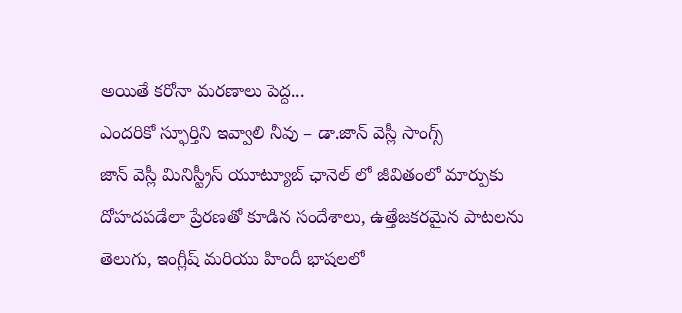అయితే కరోనా మరణాలు పెద్ద...
ఎందరికో స్ఫూర్తిని ఇవ్వాలి నీవు – డా.జాన్ వెస్లీ సాంగ్స్
జాన్ వెస్లీ మినిస్ట్రీస్ యూట్యూబ్ ఛానెల్ లో జీవితంలో మార్పుకు దోహదపడేలా ప్రేరణతో కూడిన సందేశాలు, ఉత్తేజకరమైన పాటలను తెలుగు, ఇంగ్లీష్ మరియు హిందీ భాషలలో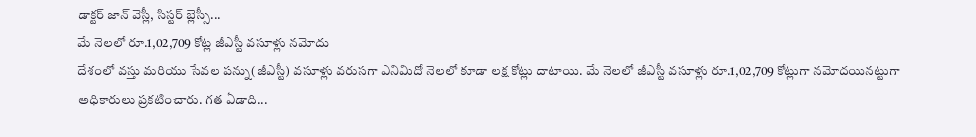డాక్టర్ జాన్ వెస్లీ, సిస్టర్ బ్లెస్సీ...
మే నెలలో రూ.1,02,709 కోట్ల జీఎస్టీ వసూళ్లు నమోదు
దేశంలో వస్తు మరియు సేవల పన్ను(జీఎస్టీ) వసూళ్లు వరుసగా ఎనిమిదో నెలలో కూడా లక్ష కోట్లు దాటాయి. మే నెలలో జీఎస్టీ వసూళ్లు రూ.1,02,709 కోట్లుగా నమోదయినట్టుగా అధికారులు ప్రకటించారు. గత ఏడాది...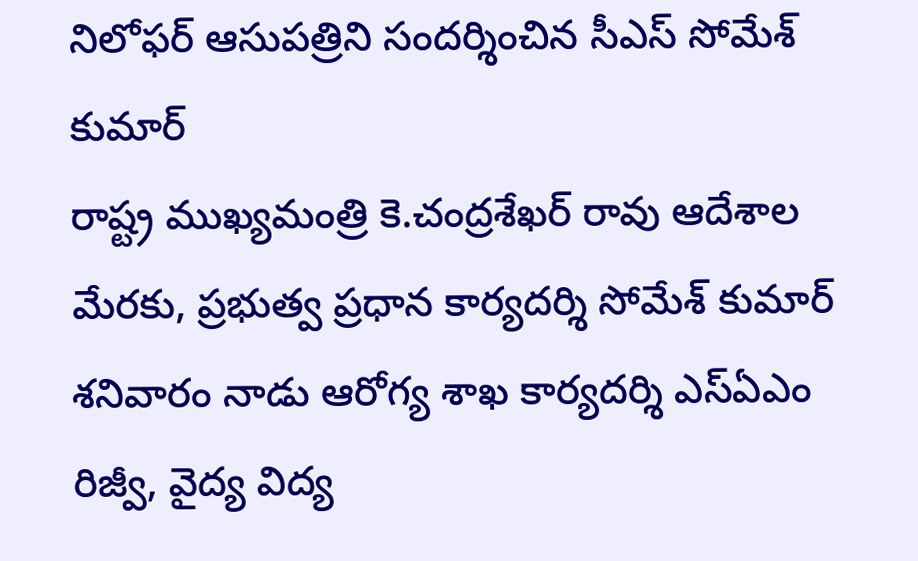నిలోఫర్ ఆసుపత్రిని సందర్శించిన సీఎస్ సోమేశ్ కుమార్
రాష్ట్ర ముఖ్యమంత్రి కె.చంద్రశేఖర్ రావు ఆదేశాల మేరకు, ప్రభుత్వ ప్రధాన కార్యదర్శి సోమేశ్ కుమార్ శనివారం నాడు ఆరోగ్య శాఖ కార్యదర్శి ఎస్ఏఎం రిజ్వీ, వైద్య విద్య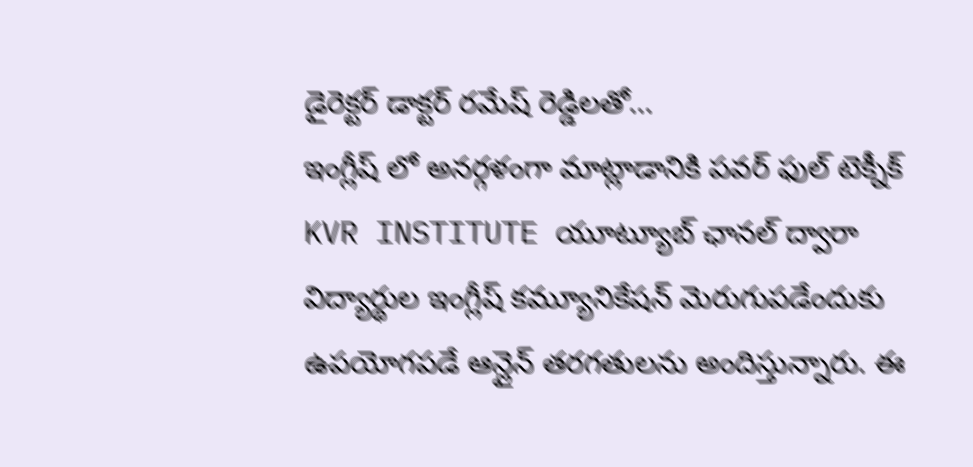డైరెక్టర్ డాక్టర్ రమేష్ రెడ్డిలతో...
ఇంగ్లీష్ లో అనర్గళంగా మాట్లాడానికి పవర్ ఫుల్ టెక్నీక్
KVR INSTITUTE యూట్యూబ్ ఛానల్ ద్వారా విద్యార్థుల ఇంగ్లీష్ కమ్యూనికేషన్ మెరుగుపడేందుకు ఉపయోగపడే ఆన్లైన్ తరగతులను అందిస్తున్నారు. ఈ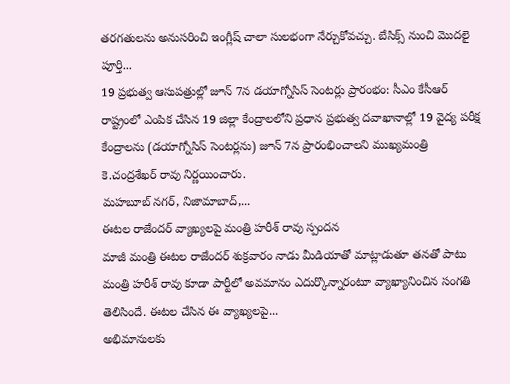తరగతులను అనుసరించి ఇంగ్లీష్ చాలా సులభంగా నేర్చుకోవచ్చు. బేసిక్స్ నుంచి మొదలై పూర్తి...
19 ప్రభుత్వ ఆసుపత్రుల్లో జూన్ 7న డయాగ్నోసిస్ సెంటర్లు ప్రారంభం: సీఎం కేసీఆర్
రాష్ట్రంలో ఎంపిక చేసిన 19 జిల్లా కేంద్రాలలోని ప్రధాన ప్రభుత్వ దవాఖానాల్లో 19 వైద్య పరీక్ష కేంద్రాలను (డయాగ్నోసిస్ సెంటర్లను) జూన్ 7న ప్రారంభించాలని ముఖ్యమంత్రి కె.చంద్రశేఖర్ రావు నిర్ణయించారు.
మహబూబ్ నగర్, నిజామాబాద్,...
ఈటల రాజేందర్ వ్యాఖ్యలపై మంత్రి హరీశ్ రావు స్పందన
మాజీ మంత్రి ఈటల రాజేందర్ శుక్రవారం నాడు మీడియాతో మాట్లాడుతూ తనతో పాటు మంత్రి హరీశ్ రావు కూడా పార్టీలో అవమానం ఎదుర్కొన్నారంటూ వ్యాఖ్యానించిన సంగతి తెలిసిందే. ఈటల చేసిన ఈ వ్యాఖ్యలపై...
అభిమానులకు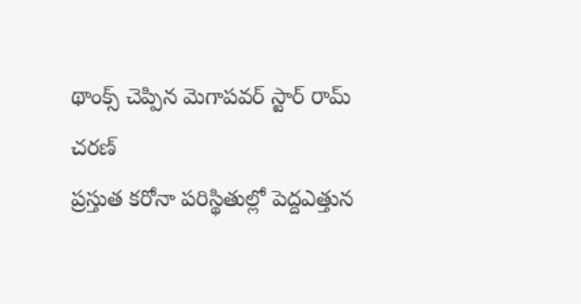థాంక్స్ చెప్పిన మెగాపవర్ స్టార్ రామ్ చరణ్
ప్రస్తుత కరోనా పరిస్థితుల్లో పెద్దఎత్తున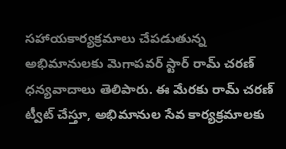సహాయకార్యక్రమాలు చేపడుతున్న అభిమానులకు మెగాపవర్ స్టార్ రామ్ చరణ్ ధన్యవాదాలు తెలిపారు. ఈ మేరకు రామ్ చరణ్ ట్వీట్ చేస్తూ, అభిమానుల సేవ కార్యక్రమాలకు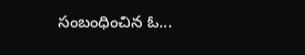సంబంధించిన ఓ...